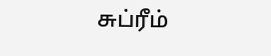சுப்ரீம்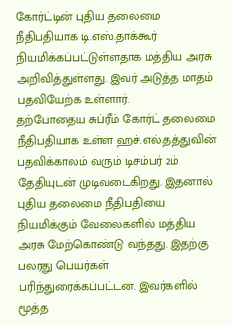கோர்ட்டின் புதிய தலைமை நீதிபதியாக டி.எஸ்.தாக்கூர் நியமிக்கப்பட்டுள்ளதாக மத்திய அரசு அறிவித்துள்ளது. இவர் அடுத்த மாதம் பதவியேற்க உள்ளார்.
தற்போதைய சுப்ரீம் கோர்ட் தலைமை நீதிபதியாக உள்ள ஹச்.எல்.தத்துவின் பதவிக்காலம் வரும் டிசம்பர் 2ம் தேதியுடன் முடிவடைகிறது. இதனால் புதிய தலைமை நீதிபதியை நியமிக்கும் வேலைகளில் மத்திய அரசு மேற்கொண்டு வந்தது. இதற்கு பலரது பெயர்கள் பரிந்துரைக்கப்பட்டன. இவர்களில் மூத்த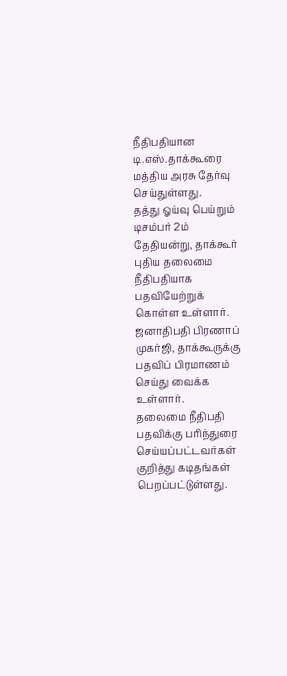நீதிபதியான டி.எஸ்.தாக்கூரை மத்திய அரசு தேர்வு செய்துள்ளது.
தத்து ஓய்வு பெய்றும் டிசம்பர் 2ம் தேதியன்று, தாக்கூர் புதிய தலைமை நீதிபதியாக பதவியேற்றுக் கொள்ள உள்ளார். ஜனாதிபதி பிரணாப் முகர்ஜி, தாக்கூருக்கு பதவிப் பிரமாணம் செய்து வைக்க உள்ளார்.
தலைமை நீதிபதி பதவிக்கு பரிந்துரை செய்யப்பட்டவர்கள் குறித்து கடிதங்கள் பெறப்பட்டுள்ளது.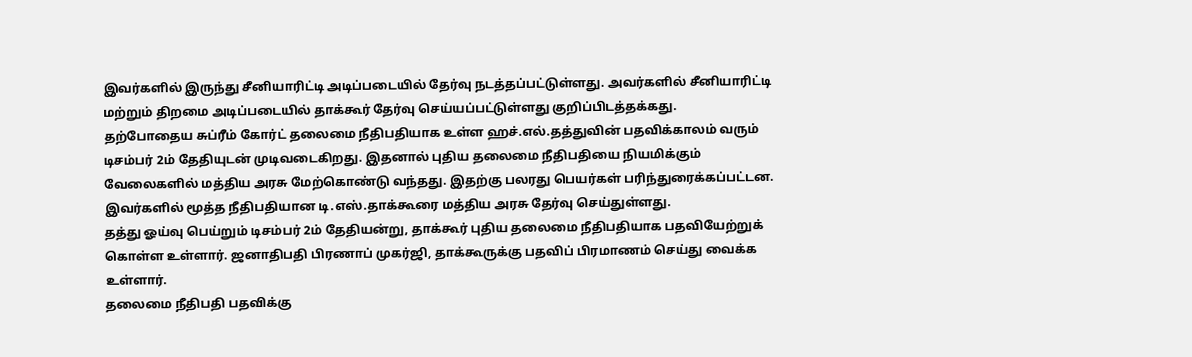இவர்களில் இருந்து சீனியாரிட்டி அடிப்படையில் தேர்வு நடத்தப்பட்டுள்ளது. அவர்களில் சீனியாரிட்டி மற்றும் திறமை அடிப்படையில் தாக்கூர் தேர்வு செய்யப்பட்டுள்ளது குறிப்பிடத்தக்கது.
தற்போதைய சுப்ரீம் கோர்ட் தலைமை நீதிபதியாக உள்ள ஹச்.எல்.தத்துவின் பதவிக்காலம் வரும் டிசம்பர் 2ம் தேதியுடன் முடிவடைகிறது. இதனால் புதிய தலைமை நீதிபதியை நியமிக்கும் வேலைகளில் மத்திய அரசு மேற்கொண்டு வந்தது. இதற்கு பலரது பெயர்கள் பரிந்துரைக்கப்பட்டன. இவர்களில் மூத்த நீதிபதியான டி.எஸ்.தாக்கூரை மத்திய அரசு தேர்வு செய்துள்ளது.
தத்து ஓய்வு பெய்றும் டிசம்பர் 2ம் தேதியன்று, தாக்கூர் புதிய தலைமை நீதிபதியாக பதவியேற்றுக் கொள்ள உள்ளார். ஜனாதிபதி பிரணாப் முகர்ஜி, தாக்கூருக்கு பதவிப் பிரமாணம் செய்து வைக்க உள்ளார்.
தலைமை நீதிபதி பதவிக்கு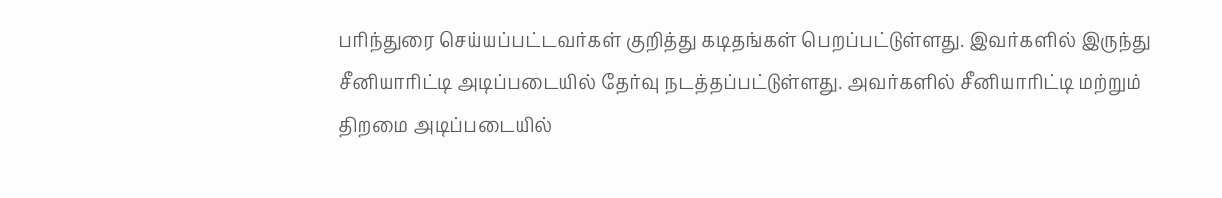பரிந்துரை செய்யப்பட்டவர்கள் குறித்து கடிதங்கள் பெறப்பட்டுள்ளது. இவர்களில் இருந்து சீனியாரிட்டி அடிப்படையில் தேர்வு நடத்தப்பட்டுள்ளது. அவர்களில் சீனியாரிட்டி மற்றும் திறமை அடிப்படையில்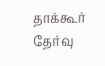தாக்கூர் தேர்வு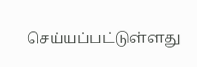செய்யப்பட்டுள்ளது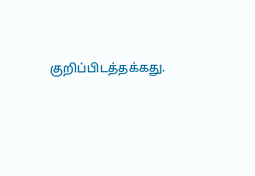குறிப்பிடத்தக்கது.